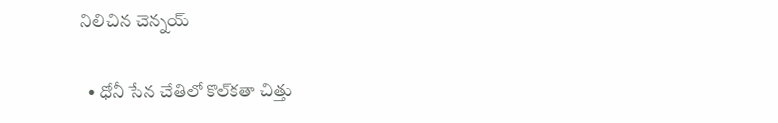నిలిచిన చెన్నయ్

  • ధోనీ సేన చేతిలో కొల్‌కతా చిత్తు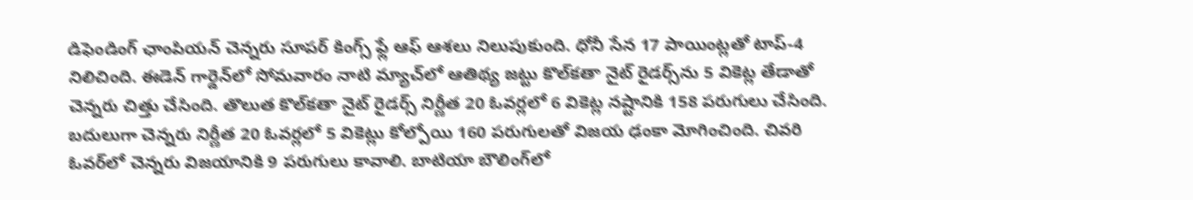డిఫెండింగ్‌ ఛాంపియన్‌ చెన్నరు సూపర్‌ కింగ్స్‌ ఫ్లే ఆఫ్‌ ఆశలు నిలుపుకుంది. ధోనీ సేన 17 పాయింట్లతో టాప్‌-4 నిలిచింది. ఈడెన్‌ గార్డెన్‌లో సోమవారం నాటి మ్యాచ్‌లో ఆతిథ్య జట్టు కొల్‌కతా నైట్‌ రైడర్స్‌ను 5 వికెట్ల తేడాతో చెన్నరు చిత్తు చేసింది. తొలుత కొల్‌కతా నైట్‌ రైడర్స్‌ నిర్ణీత 20 ఓవర్లలో 6 వికెట్ల నష్టానికి 158 పరుగులు చేసింది. బదులుగా చెన్నరు నిర్ణీత 20 ఓవర్లలో 5 వికెట్లు కోల్పోయి 160 పరుగులతో విజయ ఢంకా మోగించింది. చివరి ఓవర్‌లో చెన్నరు విజయానికి 9 పరుగులు కావాలి. బాటియా బౌలింగ్‌లో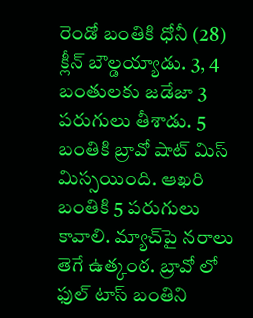రెండో బంతికి ధోనీ (28) క్లీన్‌ బౌల్డయ్యాడు. 3, 4 బంతులకు జడేజా 3 పరుగులు తీశాడు. 5 బంతికి బ్రావో షాట్‌ మిస్‌ మిస్సయింది. ఆఖరి బంతికి 5 పరుగులు కావాలి. మ్యాచ్‌పై నరాలు తెగే ఉత్కంఠ. బ్రావో లో ఫుల్‌ టాస్‌ బంతిని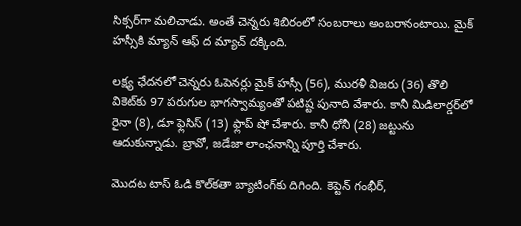సిక్సర్‌గా మలిచాడు. అంతే చెన్నరు శిబిరంలో సంబరాలు అంబరానంటాయి. మైక్‌ హస్సీకి మ్యాన్‌ ఆఫ్‌ ద మ్యాచ్‌ దక్కింది.

లక్ష్య ఛేదనలో చెన్నరు ఓపెనర్లు మైక్‌ హస్సీ (56), మురళీ విజరు (36) తొలి వికెట్‌కు 97 పరుగుల భాగస్వామ్యంతో పటిష్ట పునాది వేశారు. కానీ మిడిలార్డర్‌లో రైనా (8), డూ ఫ్లెసిస్‌ (13) ఫ్లాప్‌ షో చేశారు. కానీ ధోనీ (28) జట్టును ఆదుకున్నాడు. బ్రావో, జడేజా లాంఛనాన్ని పూర్తి చేశారు.

మొదట టాస్‌ ఓడి కొల్‌కతా బ్యాటింగ్‌కు దిగింది. కెప్టెన్‌ గంభీర్‌,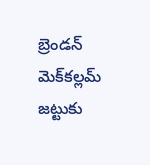బ్రెండన్‌ మెక్‌కల్లమ్‌ జట్టుకు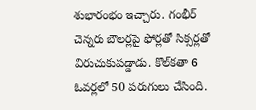శుభారంభం ఇచ్చారు. గంభీర్‌ చెన్నరు బౌలర్లపై ఫోర్లతో సిక్సర్లతో విరుచుకుపడ్డాడు. కొల్‌కతా 6 ఓవర్లలో 50 పరుగులు చేసింది.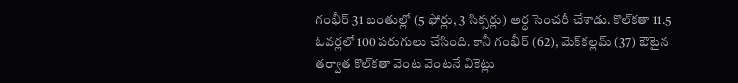గంభీర్‌ 31 బంతుల్లో (5 ఫోర్లు, 3 సిక్సర్లు) అర్ధ సెంచరీ చేశాడు. కొల్‌కతా 11.5 ఓవర్లలో 100 పరుగులు చేసింది. కానీ గంభీర్‌ (62), మెక్‌కల్లమ్‌ (37) ఔటైన తర్వాత కొల్‌కతా వెంట వెంటనే వికెట్లు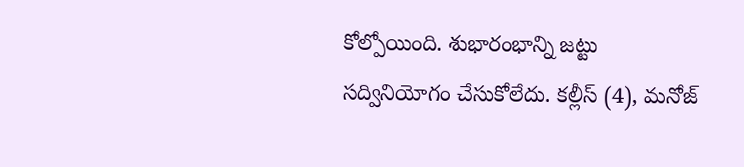కోల్పోయింది. శుభారంభాన్ని జట్టు సద్వినియోగం చేసుకోలేదు. కల్లీస్‌ (4), మనోజ్‌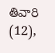తివారి (12),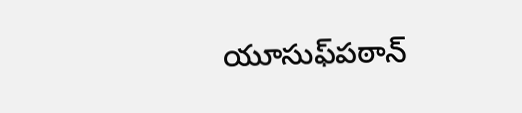యూసుఫ్‌పఠాన్‌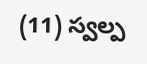(11) స్వల్ప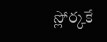స్లోర్కకే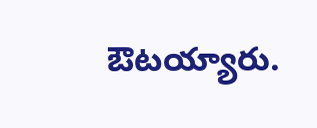ఔటయ్యారు.